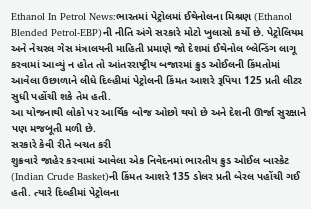Ethanol In Petrol News:ભારતમાં પેટ્રોલમાં ઈથેનોલના મિશ્રણ (Ethanol Blended Petrol-EBP)ની નીતિ અંગે સરકારે મોટો ખુલાસો કર્યો છે. પેટ્રોલિયમ અને નેચરલ ગેસ મંત્રાલયની માહિતી પ્રમાણે જો દેશમાં ઈથેનોલ બ્લેન્ડિંગ લાગૂ કરવામાં આવ્યું ન હોત તો આંતરરાષ્ટ્રીય બજારમાં ક્રુડ ઓઈલની કિંમતોમાં આવેલા ઉછાળાને લીધે દિલ્હીમાં પેટ્રોલની કિંમત આશરે રૂપિયા 125 પ્રતી લીટર સુધી પહોંચી શકે તેમ હતી.
આ યોજનાથી લોકો પર આર્થિક બોજ ઓછો થયો છે અને દેશની ઊર્જા સુરક્ષાને પણ મજબૂતી મળી છે.
સરકારે કેવી રીતે બચત કરી
શુક્રવારે જાહેર કરવામાં આવેલા એક નિવેદનમાં ભારતીય ક્રુડ ઓઈલ બાસ્કેટ (Indian Crude Basket)ની કિંમત આશરે 135 ડોલર પ્રતી બેરલ પહોંચી ગઈ હતી. ત્યારે દિલ્હીમાં પેટ્રોલના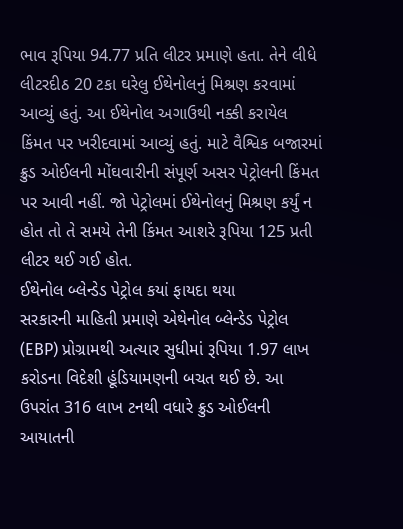ભાવ રૂપિયા 94.77 પ્રતિ લીટર પ્રમાણે હતા. તેને લીધે લીટરદીઠ 20 ટકા ઘરેલુ ઈથેનોલનું મિશ્રણ કરવામાં આવ્યું હતું. આ ઈથેનોલ અગાઉથી નક્કી કરાયેલ કિંમત પર ખરીદવામાં આવ્યું હતું. માટે વૈશ્વિક બજારમાં ક્રુડ ઓઈલની મોંઘવારીની સંપૂર્ણ અસર પેટ્રોલની કિંમત પર આવી નહીં. જો પેટ્રોલમાં ઈથેનોલનું મિશ્રણ કર્યું ન હોત તો તે સમયે તેની કિંમત આશરે રૂપિયા 125 પ્રતી લીટર થઈ ગઈ હોત.
ઈથેનોલ બ્લેન્ડેડ પેટ્રોલ કયાં ફાયદા થયા
સરકારની માહિતી પ્રમાણે એથેનોલ બ્લેન્ડેડ પેટ્રોલ (EBP) પ્રોગ્રામથી અત્યાર સુધીમાં રૂપિયા 1.97 લાખ કરોડના વિદેશી હૂંડિયામણની બચત થઈ છે. આ ઉપરાંત 316 લાખ ટનથી વધારે ક્રુડ ઓઈલની આયાતની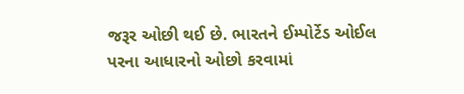જરૂર ઓછી થઈ છે. ભારતને ઈમ્પોર્ટેડ ઓઈલ પરના આધારનો ઓછો કરવામાં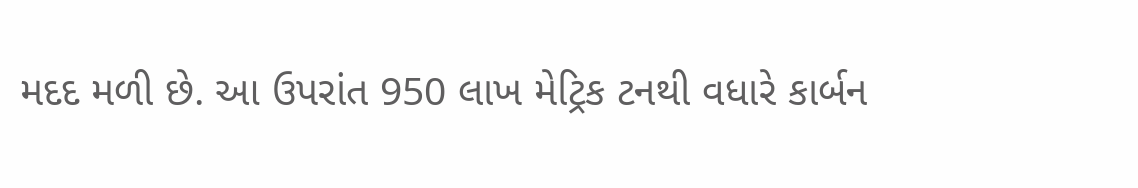મદદ મળી છે. આ ઉપરાંત 950 લાખ મેટ્રિક ટનથી વધારે કાર્બન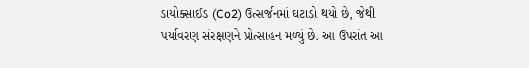ડાયોક્સાઈડ (Co2) ઉત્સર્જનમાં ઘટાડો થયો છે, જેથી પર્યાવરણ સંરક્ષણને પ્રોત્સાહન મળ્યું છે. આ ઉપરાંત આ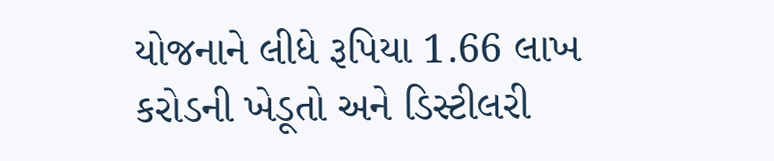યોજનાને લીધે રૂપિયા 1.66 લાખ કરોડની ખેડૂતો અને ડિસ્ટીલરી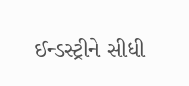ઈન્ડસ્ટ્રીને સીધી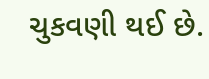ચુકવણી થઈ છે.